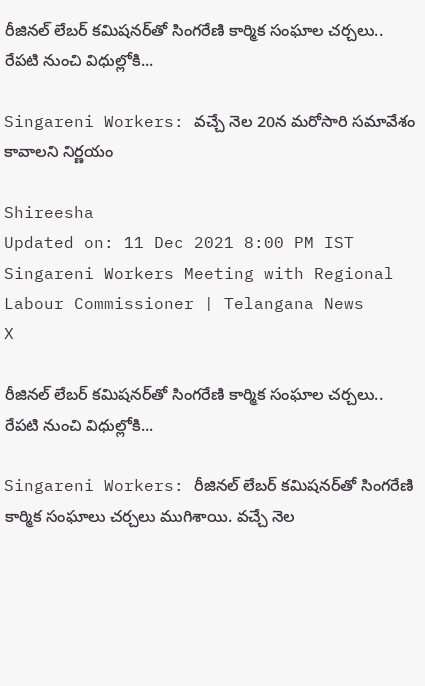రీజినల్ లేబర్‌ కమిషనర్‌తో సింగరేణి కార్మిక సంఘాల చర్చలు.. రేపటి నుంచి విధుల్లోకి...

Singareni Workers: వచ్చే నెల 20న మరోసారి సమావేశం కావాలని నిర్ణయం

Shireesha
Updated on: 11 Dec 2021 8:00 PM IST
Singareni Workers Meeting with Regional Labour Commissioner | Telangana News
X

రీజినల్ లేబర్‌ కమిషనర్‌తో సింగరేణి కార్మిక సంఘాల చర్చలు.. రేపటి నుంచి విధుల్లోకి...

Singareni Workers: రీజినల్ లేబర్‌ కమిషనర్‌తో సింగరేణి కార్మిక సంఘాలు చర్చలు ముగిశాయి. వచ్చే నెల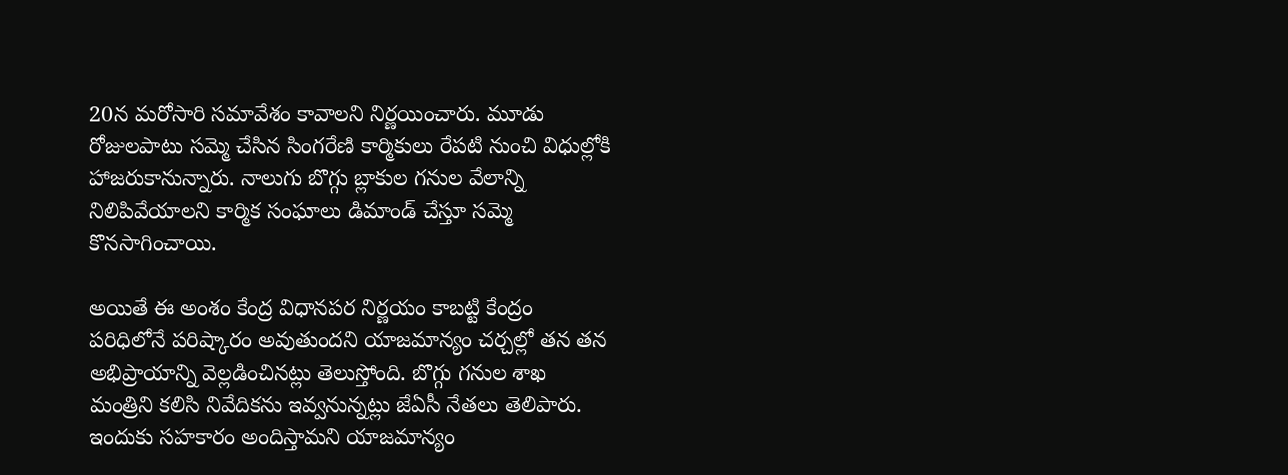20న మరోసారి సమావేశం కావాలని నిర్ణయించారు. మూడు రోజులపాటు సమ్మె చేసిన సింగరేణి కార్మికులు రేపటి నుంచి విధుల్లోకి హాజరుకానున్నారు. నాలుగు బొగ్గు బ్లాకుల గనుల వేలాన్ని నిలిపివేయాలని కార్మిక సంఘాలు డిమాండ్ చేస్తూ సమ్మె కొనసాగించాయి.

అయితే ఈ అంశం కేంద్ర విధానపర నిర్ణయం కాబట్టి కేంద్రం పరిధిలోనే పరిష్కారం అవుతుందని యాజమాన్యం చర్చల్లో తన తన అభిప్రాయాన్ని వెల్లడించినట్లు తెలుస్తోంది. బొగ్గు గనుల శాఖ మంత్రిని కలిసి నివేదికను ఇవ్వనున్నట్లు జేఏసీ నేతలు తెలిపారు. ఇందుకు సహకారం అందిస్తామని యాజమాన్యం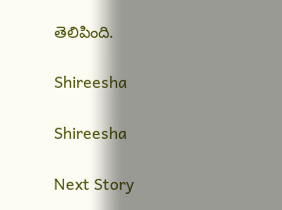తెలిపింది.

Shireesha

Shireesha

Next Story